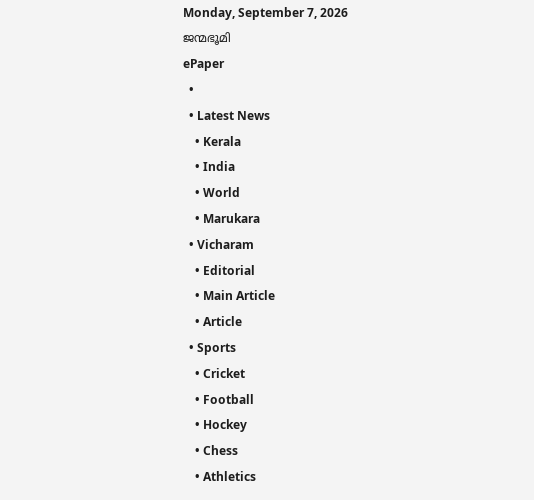Monday, September 7, 2026
ജന്മഭൂമി
ePaper
  •
  • Latest News
    • Kerala
    • India
    • World
    • Marukara
  • Vicharam
    • Editorial
    • Main Article
    • Article
  • Sports
    • Cricket
    • Football
    • Hockey
    • Chess
    • Athletics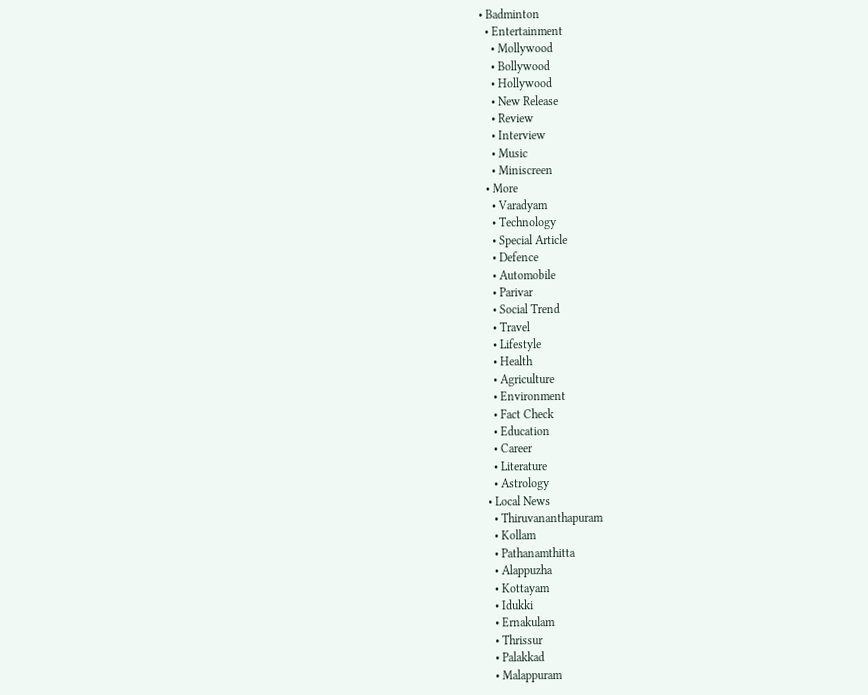• Badminton
  • Entertainment
    • Mollywood
    • Bollywood
    • Hollywood
    • New Release
    • Review
    • Interview
    • Music
    • Miniscreen
  • More
    • Varadyam
    • Technology
    • Special Article
    • Defence
    • Automobile
    • Parivar
    • Social Trend
    • Travel
    • Lifestyle
    • Health
    • Agriculture
    • Environment
    • Fact Check
    • Education
    • Career
    • Literature
    • Astrology
  • Local News
    • Thiruvananthapuram
    • Kollam
    • Pathanamthitta
    • Alappuzha
    • Kottayam
    • Idukki
    • Ernakulam
    • Thrissur
    • Palakkad
    • Malappuram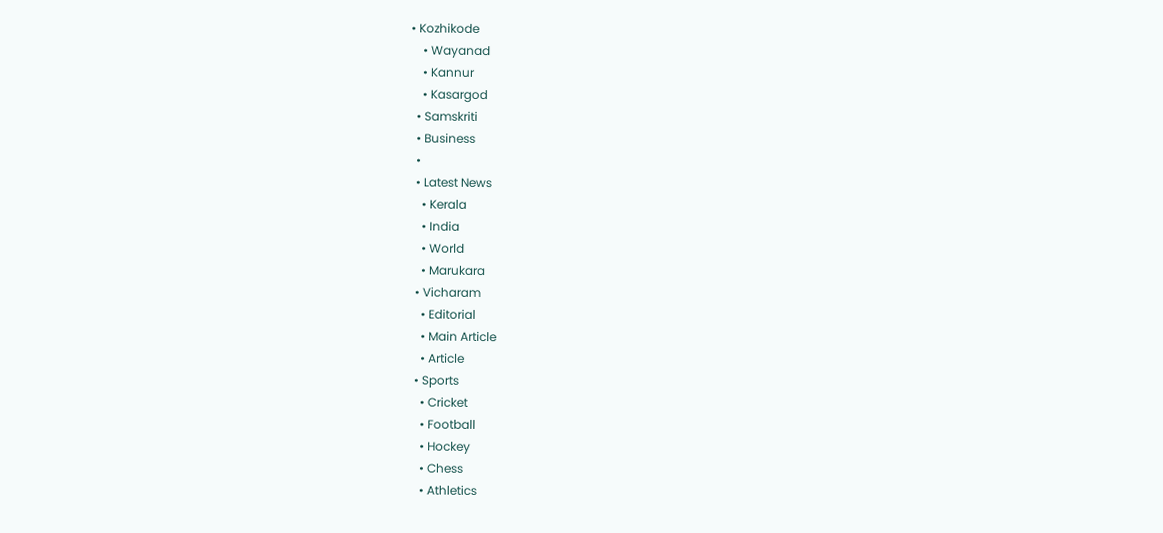• Kozhikode
    • Wayanad
    • Kannur
    • Kasargod
  • Samskriti
  • Business
  •
  • Latest News
    • Kerala
    • India
    • World
    • Marukara
  • Vicharam
    • Editorial
    • Main Article
    • Article
  • Sports
    • Cricket
    • Football
    • Hockey
    • Chess
    • Athletics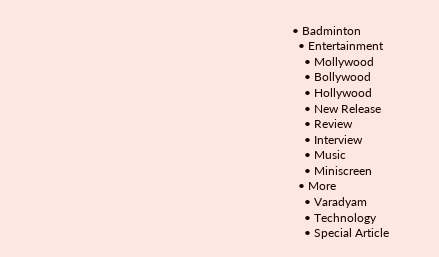• Badminton
  • Entertainment
    • Mollywood
    • Bollywood
    • Hollywood
    • New Release
    • Review
    • Interview
    • Music
    • Miniscreen
  • More
    • Varadyam
    • Technology
    • Special Article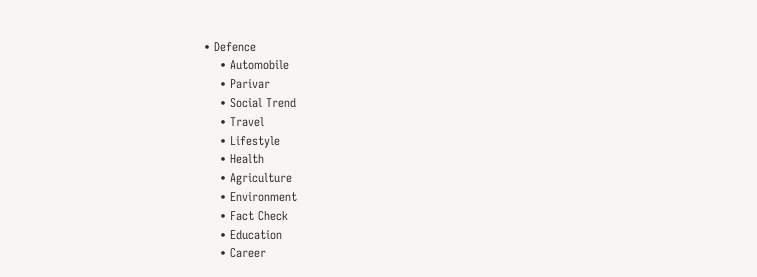• Defence
    • Automobile
    • Parivar
    • Social Trend
    • Travel
    • Lifestyle
    • Health
    • Agriculture
    • Environment
    • Fact Check
    • Education
    • Career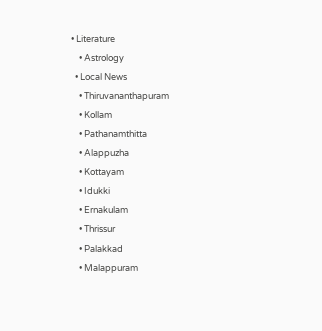• Literature
    • Astrology
  • Local News
    • Thiruvananthapuram
    • Kollam
    • Pathanamthitta
    • Alappuzha
    • Kottayam
    • Idukki
    • Ernakulam
    • Thrissur
    • Palakkad
    • Malappuram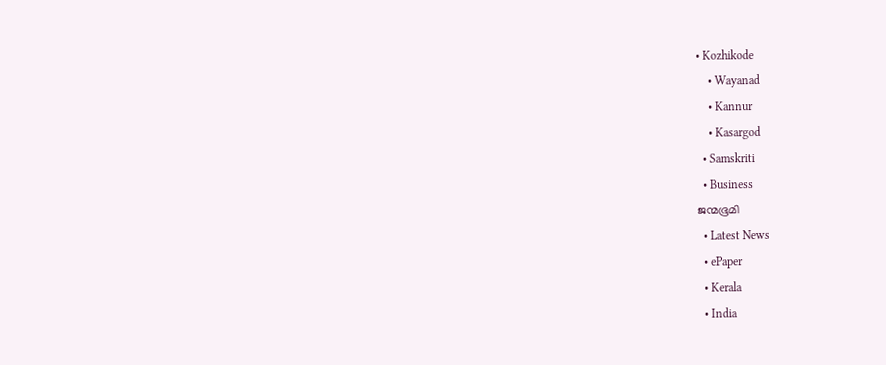• Kozhikode
    • Wayanad
    • Kannur
    • Kasargod
  • Samskriti
  • Business
ജന്മഭൂമി
  • Latest News
  • ePaper
  • Kerala
  • India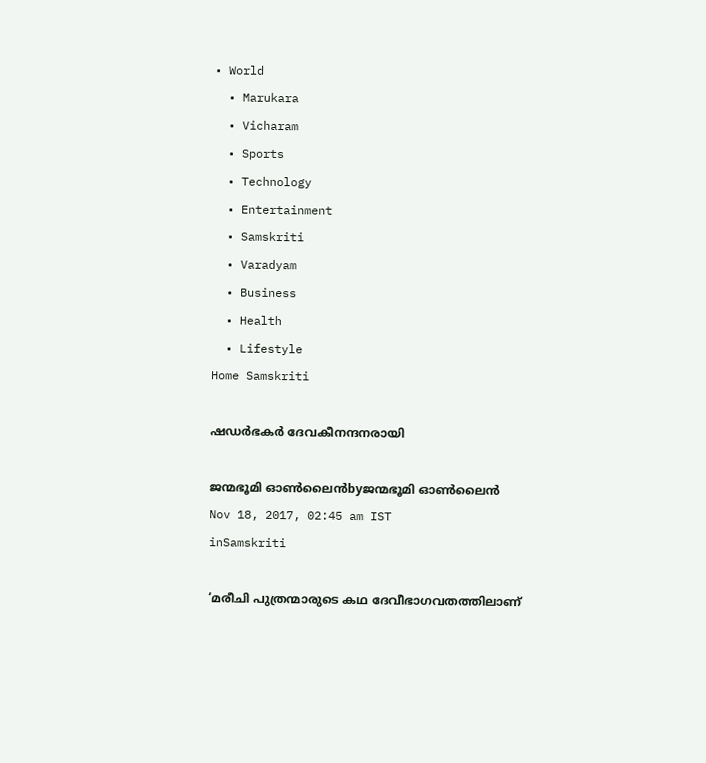• World
  • Marukara
  • Vicharam
  • Sports
  • Technology
  • Entertainment
  • Samskriti
  • Varadyam
  • Business
  • Health
  • Lifestyle
Home Samskriti

ഷഡര്‍ഭകര്‍ ദേവകീനന്ദനരായി

ജന്മഭൂമി ഓണ്‍ലൈന്‍byജന്മഭൂമി ഓണ്‍ലൈന്‍
Nov 18, 2017, 02:45 am IST
inSamskriti

‘മരീചി പുത്രന്മാരുടെ കഥ ദേവീഭാഗവതത്തിലാണ്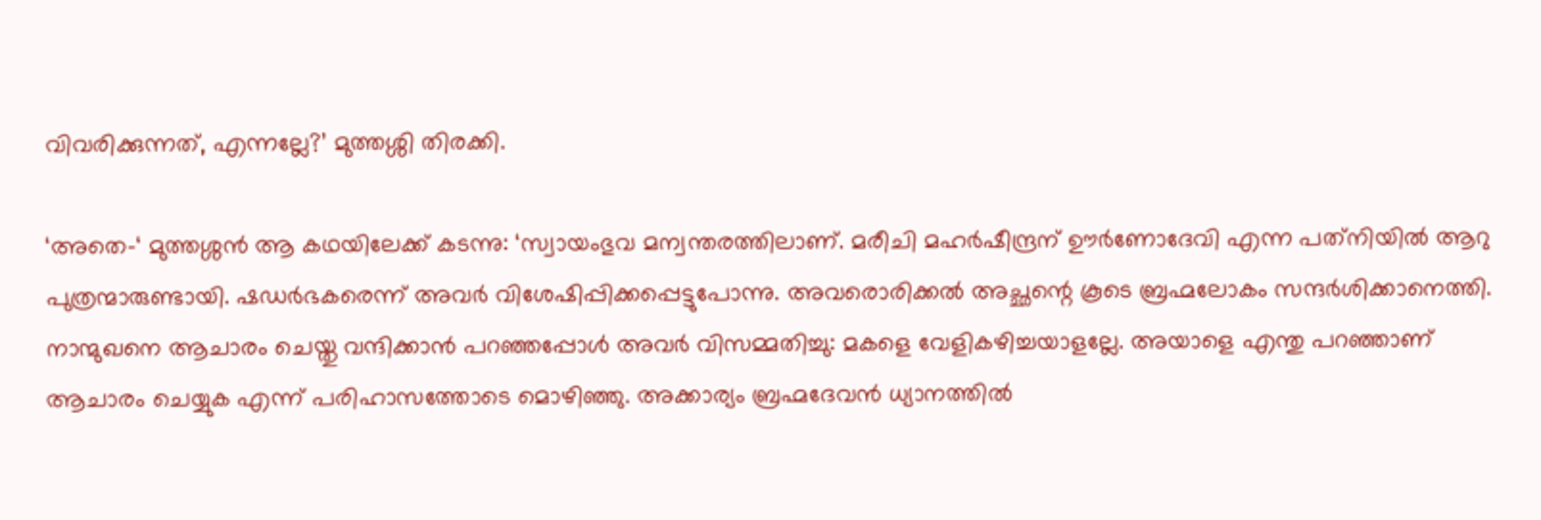വിവരിക്കുന്നത്, എന്നല്ലേ?’ മുത്തശ്ശി തിരക്കി.

‘അതെ-‘ മുത്തശ്ശന്‍ ആ കഥയിലേക്ക് കടന്നു: ‘സ്വായംഭുവ മന്വന്തരത്തിലാണ്. മരീചി മഹര്‍ഷീന്ദ്രന് ഊര്‍ണോദേവി എന്ന പത്‌നിയില്‍ ആറു പുത്രന്മാരുണ്ടായി. ഷഡര്‍ഭകരെന്ന് അവര്‍ വിശേഷിപ്പിക്കപ്പെട്ടുപോന്നു. അവരൊരിക്കല്‍ അച്ഛന്റെ കൂടെ ബ്രഹ്മലോകം സന്ദര്‍ശിക്കാനെത്തി. നാന്മുഖനെ ആചാരം ചെയ്തു വന്ദിക്കാന്‍ പറഞ്ഞപ്പോള്‍ അവര്‍ വിസമ്മതിച്ചു: മകളെ വേളികഴിച്ചയാളല്ലേ. അയാളെ എന്തു പറഞ്ഞാണ് ആചാരം ചെയ്യുക എന്ന് പരിഹാസത്തോടെ മൊഴിഞ്ഞു. അക്കാര്യം ബ്രഹ്മദേവന്‍ ധ്യാനത്തില്‍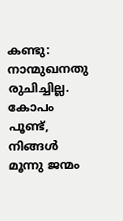കണ്ടു: നാന്മുഖനതു രുചിച്ചില്ല. കോപം പൂണ്ട്, നിങ്ങള്‍ മൂന്നു ജന്മം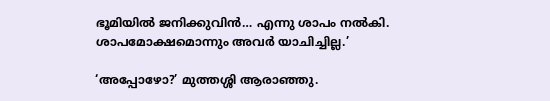ഭൂമിയില്‍ ജനിക്കുവിന്‍… എന്നു ശാപം നല്‍കി. ശാപമോക്ഷമൊന്നും അവര്‍ യാചിച്ചില്ല.’

‘അപ്പോഴോ?’ മുത്തശ്ശി ആരാഞ്ഞു.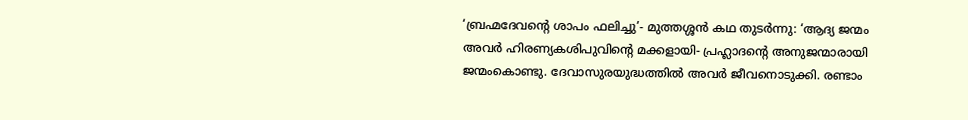‘ബ്രഹ്മദേവന്റെ ശാപം ഫലിച്ചു’- മുത്തശ്ശന്‍ കഥ തുടര്‍ന്നു: ‘ആദ്യ ജന്മം അവര്‍ ഹിരണ്യകശിപുവിന്റെ മക്കളായി- പ്രഹ്ലാദന്റെ അനുജന്മാരായി ജന്മംകൊണ്ടു. ദേവാസുരയുദ്ധത്തില്‍ അവര്‍ ജീവനൊടുക്കി. രണ്ടാം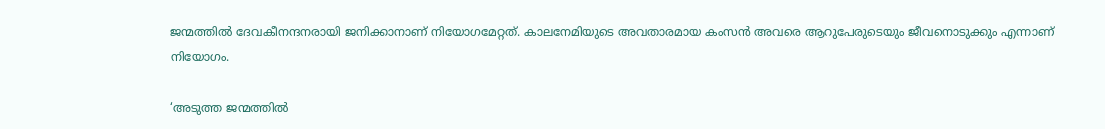ജന്മത്തില്‍ ദേവകീനന്ദനരായി ജനിക്കാനാണ് നിയോഗമേറ്റത്. കാലനേമിയുടെ അവതാരമായ കംസന്‍ അവരെ ആറുപേരുടെയും ജീവനൊടുക്കും എന്നാണ് നിയോഗം.

‘അടുത്ത ജന്മത്തില്‍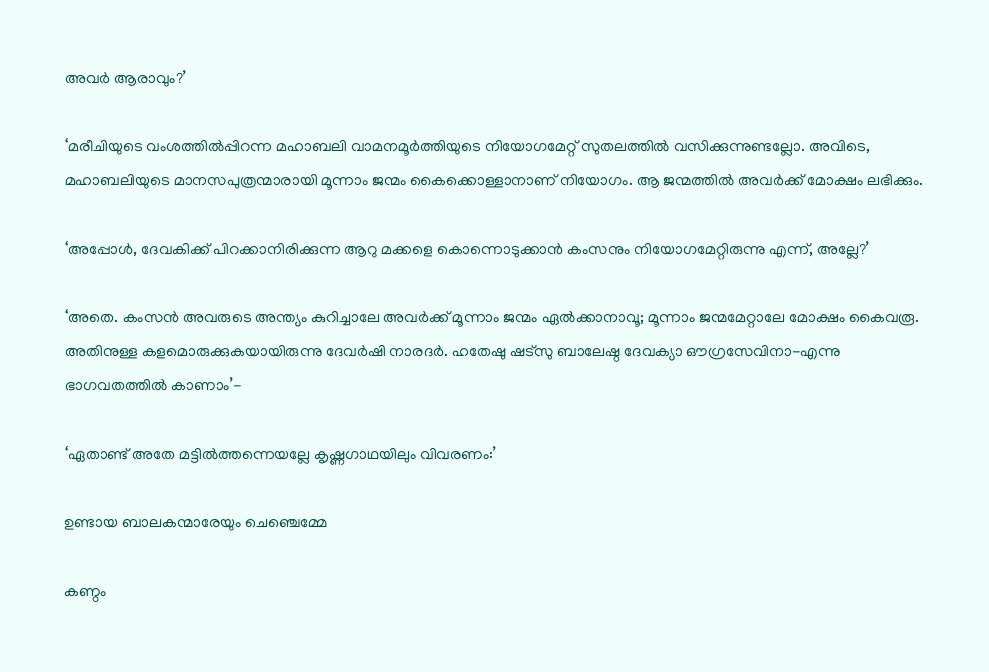അവര്‍ ആരാവും?’

‘മരീചിയുടെ വംശത്തില്‍പ്പിറന്ന മഹാബലി വാമനമൂര്‍ത്തിയുടെ നിയോഗമേറ്റ് സുതലത്തില്‍ വസിക്കുന്നുണ്ടല്ലോ. അവിടെ, മഹാബലിയുടെ മാനസപുത്രന്മാരായി മൂന്നാം ജന്മം കൈക്കൊള്ളാനാണ് നിയോഗം. ആ ജന്മത്തില്‍ അവര്‍ക്ക് മോക്ഷം ലഭിക്കും.

‘അപ്പോള്‍, ദേവകിക്ക് പിറക്കാനിരിക്കുന്ന ആറു മക്കളെ കൊന്നൊടുക്കാന്‍ കംസനും നിയോഗമേറ്റിരുന്നു എന്ന്, അല്ലേ?’

‘അതെ. കംസന്‍ അവരുടെ അന്ത്യം കുറിച്ചാലേ അവര്‍ക്ക് മൂന്നാം ജന്മം ഏല്‍ക്കാനാവൂ; മൂന്നാം ജന്മമേറ്റാലേ മോക്ഷം കൈവരൂ. അതിനുള്ള കളമൊരുക്കുകയായിരുന്നു ദേവര്‍ഷി നാരദര്‍. ഹതേഷു ഷട്‌സു ബാലേഷ്ഠ ദേവക്യാ ഔഗ്രസേവിനാ-എന്നു ഭാഗവതത്തില്‍ കാണാം’-

‘ഏതാണ്ട് അതേ മട്ടില്‍ത്തന്നെയല്ലേ കൃഷ്ണഗാഥയിലും വിവരണം:’

ഉണ്ടായ ബാലകന്മാരേയും ചെഞ്ചെമ്മേ

കണ്ഠം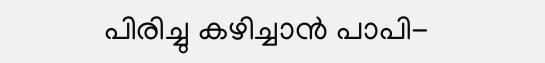പിരിച്ചു കഴിച്ചാന്‍ പാപി-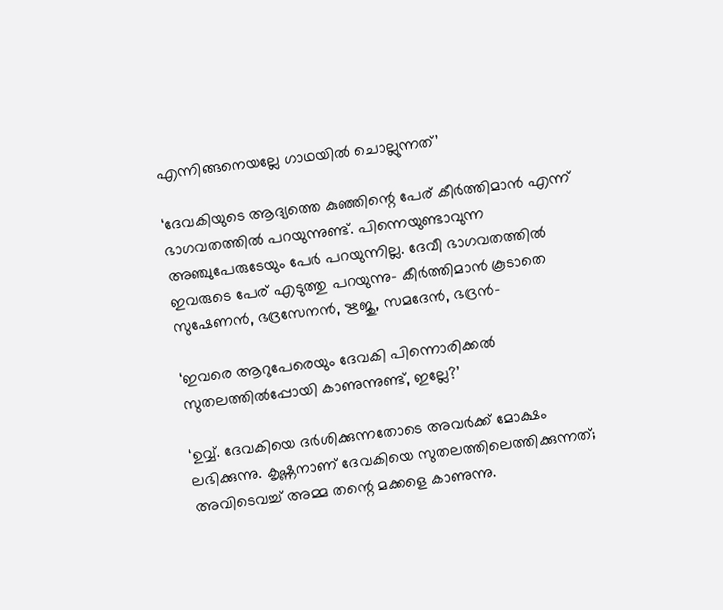എന്നിങ്ങനെയല്ലേ ഗാഥയില്‍ ചൊല്ലുന്നത്’

‘ദേവകിയുടെ ആദ്യത്തെ കുഞ്ഞിന്റെ പേര് കീര്‍ത്തിമാന്‍ എന്ന് ഭാഗവതത്തില്‍ പറയുന്നുണ്ട്. പിന്നെയുണ്ടാവുന്ന അഞ്ചുപേരുടേയും പേര്‍ പറയുന്നില്ല. ദേവീ ഭാഗവതത്തില്‍ ഇവരുടെ പേര് എടുത്തു പറയുന്നു- കീര്‍ത്തിമാന്‍ കൂടാതെ സുഷേണന്‍, ഭദ്രസേനന്‍, ഋജു, സമദേന്‍, ഭദ്രന്‍-

‘ഇവരെ ആറുപേരെയും ദേവകി പിന്നൊരിക്കല്‍ സുതലത്തില്‍പ്പോയി കാണുന്നുണ്ട്, ഇല്ലേ?’

‘ഉവ്വ്. ദേവകിയെ ദര്‍ശിക്കുന്നതോടെ അവര്‍ക്ക് മോക്ഷം ലഭിക്കുന്നു. കൃഷ്ണനാണ് ദേവകിയെ സുതലത്തിലെത്തിക്കുന്നത്; അവിടെവച്ച് അമ്മ തന്റെ മക്കളെ കാണുന്നു.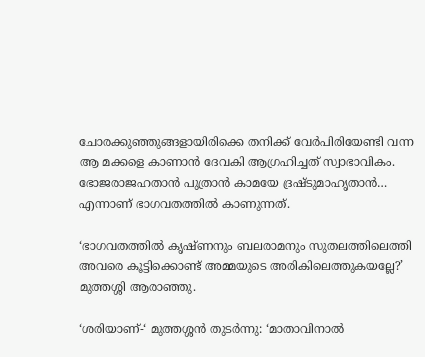ചോരക്കുഞ്ഞുങ്ങളായിരിക്കെ തനിക്ക് വേര്‍പിരിയേണ്ടി വന്ന ആ മക്കളെ കാണാന്‍ ദേവകി ആഗ്രഹിച്ചത് സ്വാഭാവികം. ഭോജരാജഹതാന്‍ പുത്രാന്‍ കാമയേ ദ്രഷ്ടുമാഹൃതാന്‍… എന്നാണ് ഭാഗവതത്തില്‍ കാണുന്നത്.

‘ഭാഗവതത്തില്‍ കൃഷ്ണനും ബലരാമനും സുതലത്തിലെത്തി അവരെ കൂട്ടിക്കൊണ്ട് അമ്മയുടെ അരികിലെത്തുകയല്ലേ?’ മുത്തശ്ശി ആരാഞ്ഞു.

‘ശരിയാണ്-‘ മുത്തശ്ശന്‍ തുടര്‍ന്നു: ‘മാതാവിനാല്‍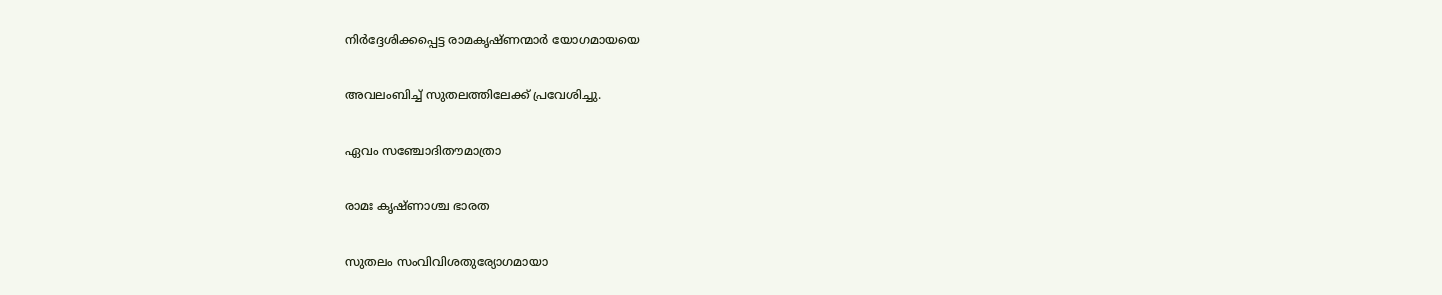നിര്‍ദ്ദേശിക്കപ്പെട്ട രാമകൃഷ്ണന്മാര്‍ യോഗമായയെ

അവലംബിച്ച് സുതലത്തിലേക്ക് പ്രവേശിച്ചു.

ഏവം സഞ്ചോദിതൗമാത്രാ

രാമഃ കൃഷ്ണാശ്ച ഭാരത

സുതലം സംവിവിശതുര്യോഗമായാ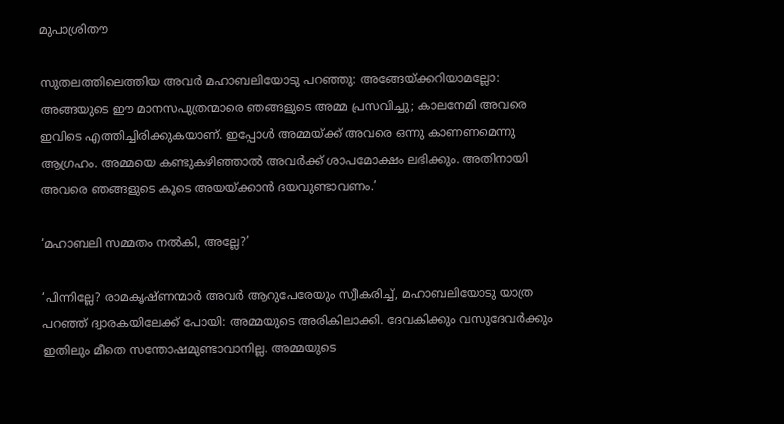മുപാശ്രിതൗ

സുതലത്തിലെത്തിയ അവര്‍ മഹാബലിയോടു പറഞ്ഞു: അങ്ങേയ്‌ക്കറിയാമല്ലോ: അങ്ങയുടെ ഈ മാനസപുത്രന്മാരെ ഞങ്ങളുടെ അമ്മ പ്രസവിച്ചു; കാലനേമി അവരെ ഇവിടെ എത്തിച്ചിരിക്കുകയാണ്. ഇപ്പോള്‍ അമ്മയ്‌ക്ക് അവരെ ഒന്നു കാണണമെന്നു ആഗ്രഹം. അമ്മയെ കണ്ടുകഴിഞ്ഞാല്‍ അവര്‍ക്ക് ശാപമോക്ഷം ലഭിക്കും. അതിനായി അവരെ ഞങ്ങളുടെ കൂടെ അയയ്‌ക്കാന്‍ ദയവുണ്ടാവണം.’

‘മഹാബലി സമ്മതം നല്‍കി, അല്ലേ?’

‘പിന്നില്ലേ? രാമകൃഷ്ണന്മാര്‍ അവര്‍ ആറുപേരേയും സ്വീകരിച്ച്, മഹാബലിയോടു യാത്ര പറഞ്ഞ് ദ്വാരകയിലേക്ക് പോയി: അമ്മയുടെ അരികിലാക്കി. ദേവകിക്കും വസുദേവര്‍ക്കും ഇതിലും മീതെ സന്തോഷമുണ്ടാവാനില്ല. അമ്മയുടെ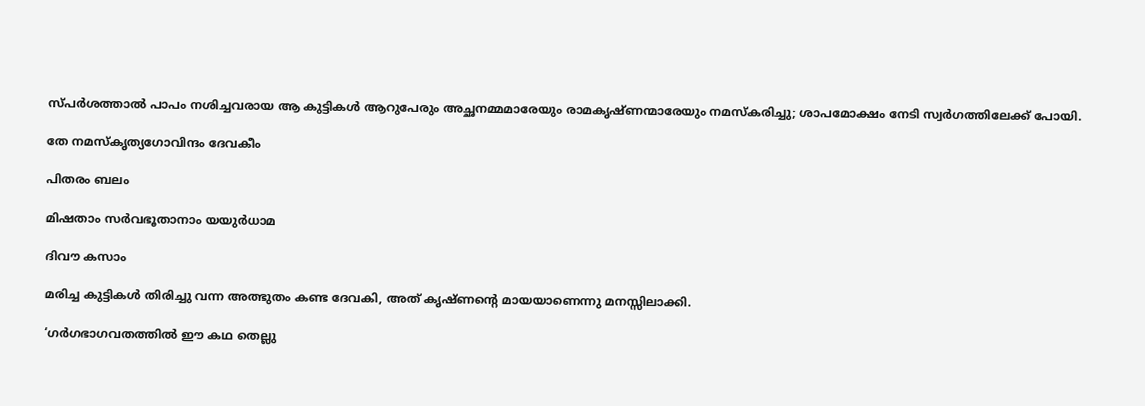സ്പര്‍ശത്താല്‍ പാപം നശിച്ചവരായ ആ കുട്ടികള്‍ ആറുപേരും അച്ഛനമ്മമാരേയും രാമകൃഷ്ണന്മാരേയും നമസ്‌കരിച്ചു; ശാപമോക്ഷം നേടി സ്വര്‍ഗത്തിലേക്ക് പോയി.

തേ നമസ്‌കൃത്യഗോവിന്ദം ദേവകീം

പിതരം ബലം

മിഷതാം സര്‍വഭൂതാനാം യയുര്‍ധാമ

ദിവൗ കസാം

മരിച്ച കുട്ടികള്‍ തിരിച്ചു വന്ന അത്ഭുതം കണ്ട ദേവകി, അത് കൃഷ്ണന്റെ മായയാണെന്നു മനസ്സിലാക്കി.

‘ഗര്‍ഗഭാഗവതത്തില്‍ ഈ കഥ തെല്ലു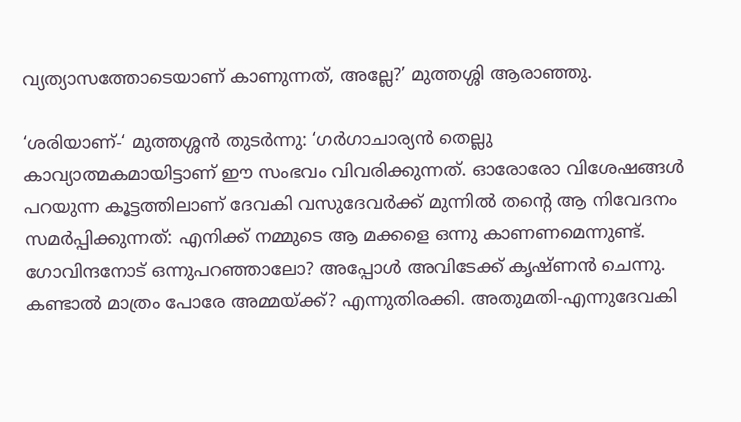വ്യത്യാസത്തോടെയാണ് കാണുന്നത്, അല്ലേ?’ മുത്തശ്ശി ആരാഞ്ഞു.

‘ശരിയാണ്-‘ മുത്തശ്ശന്‍ തുടര്‍ന്നു: ‘ഗര്‍ഗാചാര്യന്‍ തെല്ലു കാവ്യാത്മകമായിട്ടാണ് ഈ സംഭവം വിവരിക്കുന്നത്. ഓരോരോ വിശേഷങ്ങള്‍ പറയുന്ന കൂട്ടത്തിലാണ് ദേവകി വസുദേവര്‍ക്ക് മുന്നില്‍ തന്റെ ആ നിവേദനം സമര്‍പ്പിക്കുന്നത്: എനിക്ക് നമ്മുടെ ആ മക്കളെ ഒന്നു കാണണമെന്നുണ്ട്. ഗോവിന്ദനോട് ഒന്നുപറഞ്ഞാലോ? അപ്പോള്‍ അവിടേക്ക് കൃഷ്ണന്‍ ചെന്നു. കണ്ടാല്‍ മാത്രം പോരേ അമ്മയ്‌ക്ക്? എന്നുതിരക്കി. അതുമതി-എന്നുദേവകി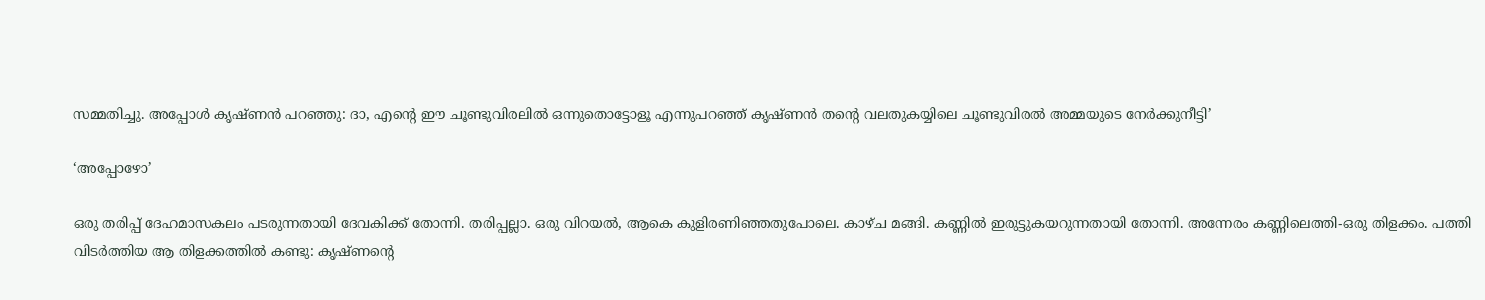സമ്മതിച്ചു. അപ്പോള്‍ കൃഷ്ണന്‍ പറഞ്ഞു: ദാ, എന്റെ ഈ ചൂണ്ടുവിരലില്‍ ഒന്നുതൊട്ടോളൂ എന്നുപറഞ്ഞ് കൃഷ്ണന്‍ തന്റെ വലതുകയ്യിലെ ചൂണ്ടുവിരല്‍ അമ്മയുടെ നേര്‍ക്കുനീട്ടി’

‘അപ്പോഴോ’

ഒരു തരിപ്പ് ദേഹമാസകലം പടരുന്നതായി ദേവകിക്ക് തോന്നി. തരിപ്പല്ലാ. ഒരു വിറയല്‍, ആകെ കുളിരണിഞ്ഞതുപോലെ. കാഴ്ച മങ്ങി. കണ്ണില്‍ ഇരുട്ടുകയറുന്നതായി തോന്നി. അന്നേരം കണ്ണിലെത്തി-ഒരു തിളക്കം. പത്തി വിടര്‍ത്തിയ ആ തിളക്കത്തില്‍ കണ്ടു: കൃഷ്ണന്റെ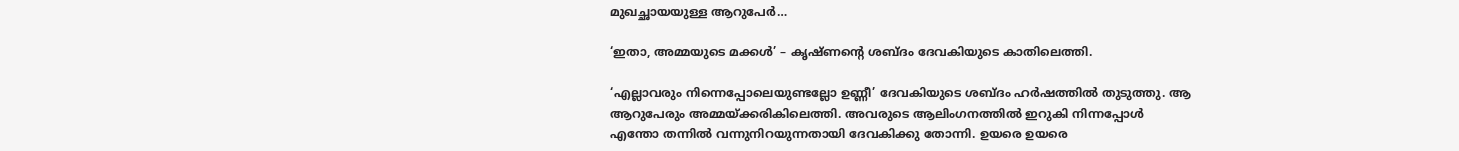മുഖച്ഛായയുള്ള ആറുപേര്‍…

‘ഇതാ, അമ്മയുടെ മക്കള്‍’ – കൃഷ്ണന്റെ ശബ്ദം ദേവകിയുടെ കാതിലെത്തി.

‘എല്ലാവരും നിന്നെപ്പോലെയുണ്ടല്ലോ ഉണ്ണീ’ ദേവകിയുടെ ശബ്ദം ഹര്‍ഷത്തില്‍ തുടുത്തു. ആ ആറുപേരും അമ്മയ്‌ക്കരികിലെത്തി. അവരുടെ ആലിംഗനത്തില്‍ ഇറുകി നിന്നപ്പോള്‍ എന്തോ തന്നില്‍ വന്നുനിറയുന്നതായി ദേവകിക്കു തോന്നി. ഉയരെ ഉയരെ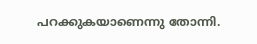പറക്കുകയാണെന്നു തോന്നി.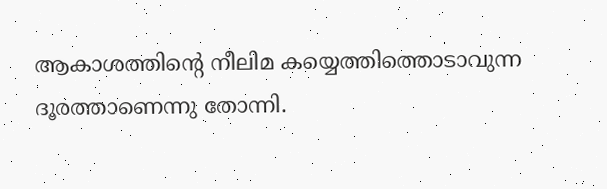ആകാശത്തിന്റെ നീലിമ കയ്യെത്തിത്തൊടാവുന്ന ദൂരത്താണെന്നു തോന്നി.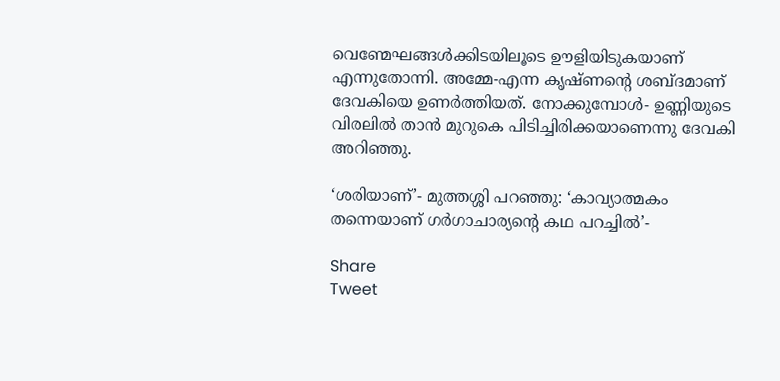വെണ്മേഘങ്ങള്‍ക്കിടയിലൂടെ ഊളിയിടുകയാണ് എന്നുതോന്നി. അമ്മേ-എന്ന കൃഷ്ണന്റെ ശബ്ദമാണ് ദേവകിയെ ഉണര്‍ത്തിയത്. നോക്കുമ്പോള്‍- ഉണ്ണിയുടെ വിരലില്‍ താന്‍ മുറുകെ പിടിച്ചിരിക്കയാണെന്നു ദേവകി അറിഞ്ഞു.

‘ശരിയാണ്’- മുത്തശ്ശി പറഞ്ഞു: ‘കാവ്യാത്മകം തന്നെയാണ് ഗര്‍ഗാചാര്യന്റെ കഥ പറച്ചില്‍’-

Share
Tweet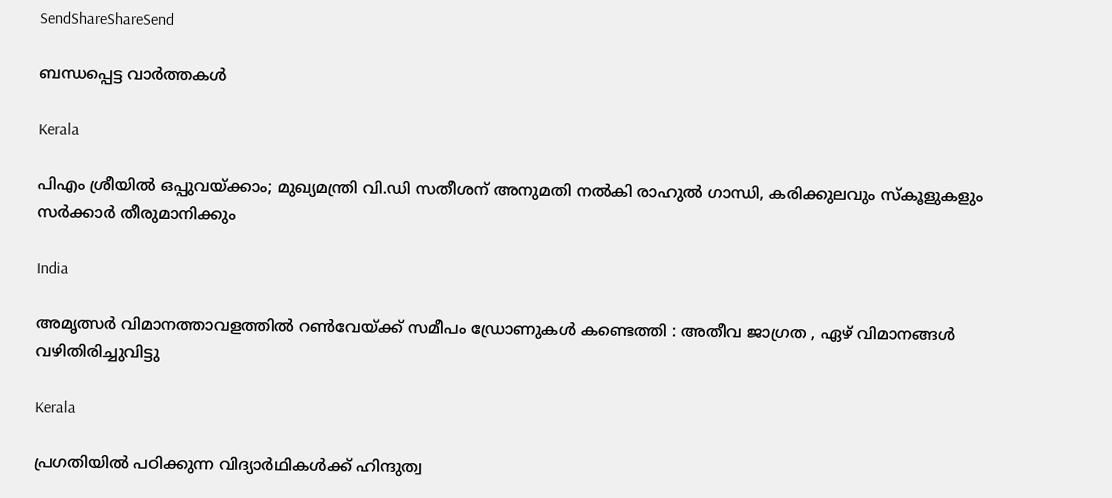SendShareShareSend

ബന്ധപ്പെട്ട വാര്‍ത്തകള്‍

Kerala

പിഎം ശ്രീയില്‍ ഒപ്പുവയ്‌ക്കാം; മുഖ്യമന്ത്രി വി.ഡി സതീശന് അനുമതി നല്‍കി രാഹുല്‍ ഗാന്ധി, കരിക്കുലവും സ്കൂളുകളും സർക്കാർ തീരുമാനിക്കും

India

അമൃത്സർ വിമാനത്താവളത്തിൽ റൺവേയ്‌ക്ക് സമീപം ഡ്രോണുകൾ കണ്ടെത്തി : അതീവ ജാഗ്രത , ഏഴ് വിമാനങ്ങൾ വഴിതിരിച്ചുവിട്ടു

Kerala

പ്രഗതിയിൽ പഠിക്കുന്ന വിദ്യാർഥികൾക്ക് ഹിന്ദുത്വ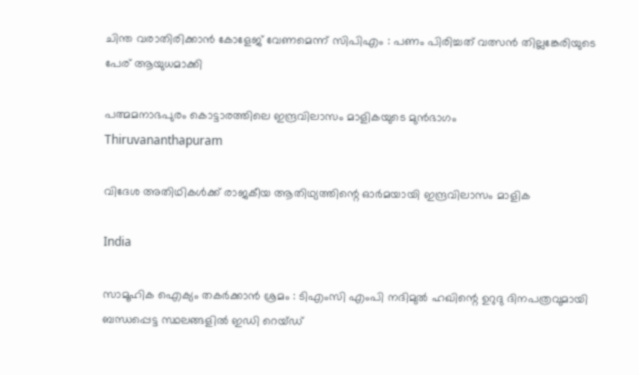ചിന്ത വരാതിരിക്കാൻ കോളേജ് വേണമെന്ന് സിപിഎം : പണം പിരിച്ചത് വത്സൻ തില്ലങ്കേരിയുടെ പേര് ആയുധമാക്കി

പത്മമനാഭപുരം കൊട്ടാരത്തിലെ ഇന്ദ്രവിലാസം മാളികയുടെ മുന്‍ഭാഗം
Thiruvananthapuram

വിദേശ അതിഥികൾക്ക് രാജകീയ ആതിഥ്യത്തിന്റെ ഓർമയായി ഇന്ദ്രവിലാസം മാളിക

India

സാമൂഹിക ഐക്യം തകർക്കാൻ ശ്രമം : ടിഎംസി എംപി നദിമുൽ ഹഖിന്റെ ഉറുദു ദിനപത്രവുമായി ബന്ധപ്പെട്ട സ്ഥലങ്ങളിൽ ഇഡി റെയ്ഡ്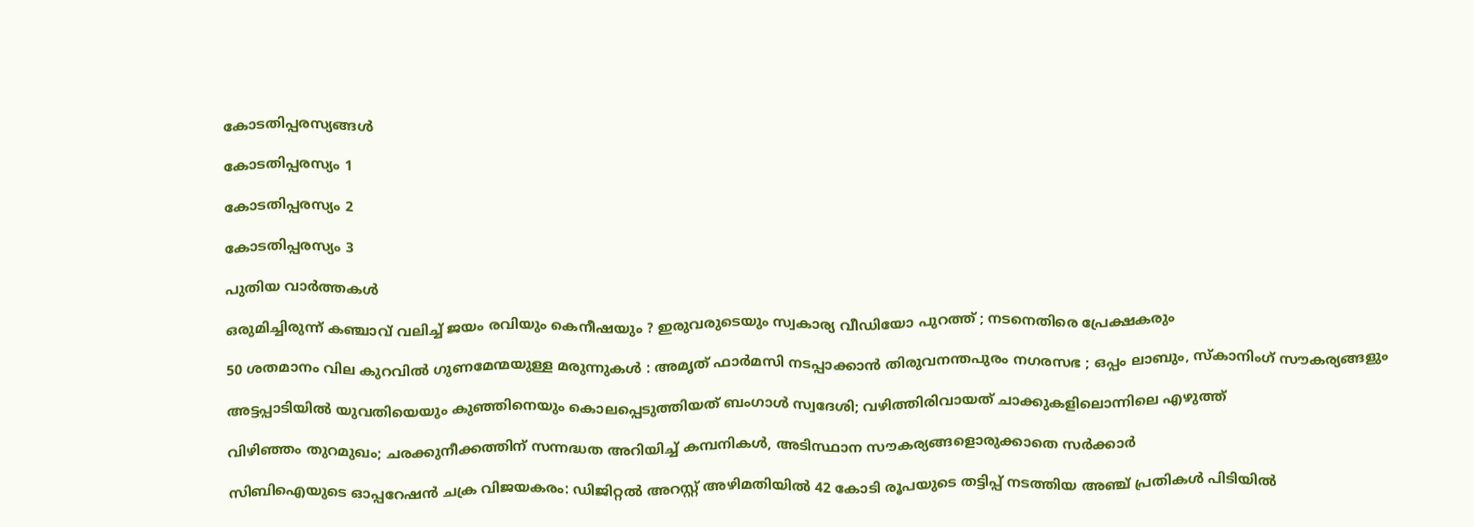കോടതിപ്പരസ്യങ്ങള്‍

കോടതിപ്പരസ്യം 1

കോടതിപ്പരസ്യം 2

കോടതിപ്പരസ്യം 3

പുതിയ വാര്‍ത്തകള്‍

ഒരുമിച്ചിരുന്ന് കഞ്ചാവ് വലിച്ച് ജയം രവിയും കെനീഷയും ? ഇരുവരുടെയും സ്വകാര്യ വീഡിയോ പുറത്ത് ; നടനെതിരെ പ്രേക്ഷകരും

50 ശതമാനം വില കുറവിൽ ഗുണമേന്മയുള്ള മരുന്നുകൾ : അമൃത് ഫാർമസി നടപ്പാക്കാൻ തിരുവനന്തപുരം നഗരസഭ ; ഒപ്പം ലാബും, സ്കാനിംഗ് സൗകര്യങ്ങളും

അട്ടപ്പാടിയിൽ യുവതിയെയും കുഞ്ഞിനെയും കൊലപ്പെടുത്തിയത് ബംഗാൾ സ്വദേശി; വഴിത്തിരിവായത് ചാക്കുകളിലൊന്നിലെ എഴുത്ത്

വിഴിഞ്ഞം തുറമുഖം; ചരക്കുനീക്കത്തിന് സന്നദ്ധത അറിയിച്ച് കമ്പനികള്‍, അടിസ്ഥാന സൗകര്യങ്ങളൊരുക്കാതെ സര്‍ക്കാര്‍

സിബിഐയുടെ ഓപ്പറേഷൻ ചക്ര വിജയകരം: ഡിജിറ്റൽ അറസ്റ്റ് അഴിമതിയിൽ 42 കോടി രൂപയുടെ തട്ടിപ്പ് നടത്തിയ അഞ്ച് പ്രതികൾ പിടിയിൽ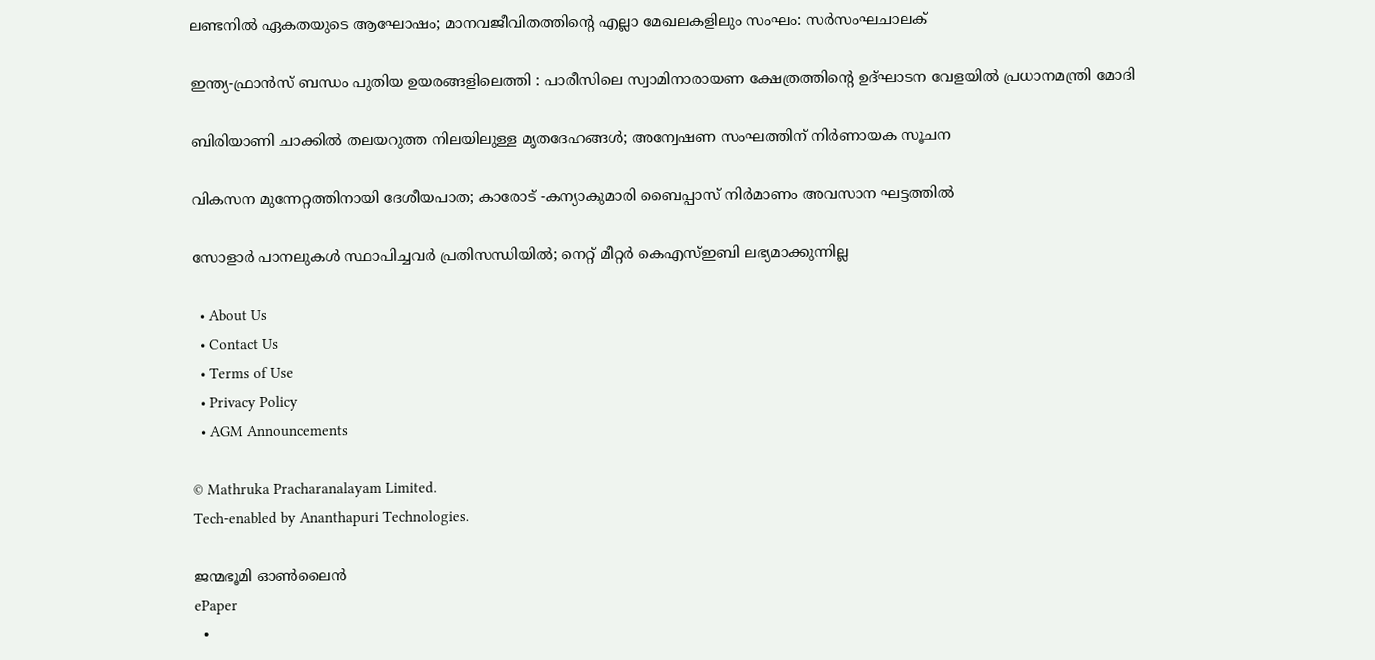ലണ്ടനില്‍ ഏകതയുടെ ആഘോഷം; മാനവജീവിതത്തിന്റെ എല്ലാ മേഖലകളിലും സംഘം: സര്‍സംഘചാലക്

ഇന്ത്യ-ഫ്രാൻസ് ബന്ധം പുതിയ ഉയരങ്ങളിലെത്തി : പാരീസിലെ സ്വാമിനാരായണ ക്ഷേത്രത്തിന്റെ ഉദ്ഘാടന വേളയിൽ പ്രധാനമന്ത്രി മോദി

ബിരിയാണി ചാക്കിൽ തലയറുത്ത നിലയിലുള്ള മൃതദേഹങ്ങൾ; അന്വേഷണ സംഘത്തിന് നിർണായക സൂചന

വികസന മുന്നേറ്റത്തിനായി ദേശീയപാത; കാരോട് -കന്യാകുമാരി ബൈപ്പാസ് നിര്‍മാണം അവസാന ഘട്ടത്തില്‍

സോളാര്‍ പാനലുകള്‍ സ്ഥാപിച്ചവര്‍ പ്രതിസന്ധിയില്‍; നെറ്റ് മീറ്റര്‍ കെഎസ്ഇബി ലഭ്യമാക്കുന്നില്ല

  • About Us
  • Contact Us
  • Terms of Use
  • Privacy Policy
  • AGM Announcements

© Mathruka Pracharanalayam Limited.
Tech-enabled by Ananthapuri Technologies.

ജന്മഭൂമി ഓണ്‍ലൈന്‍
ePaper
  •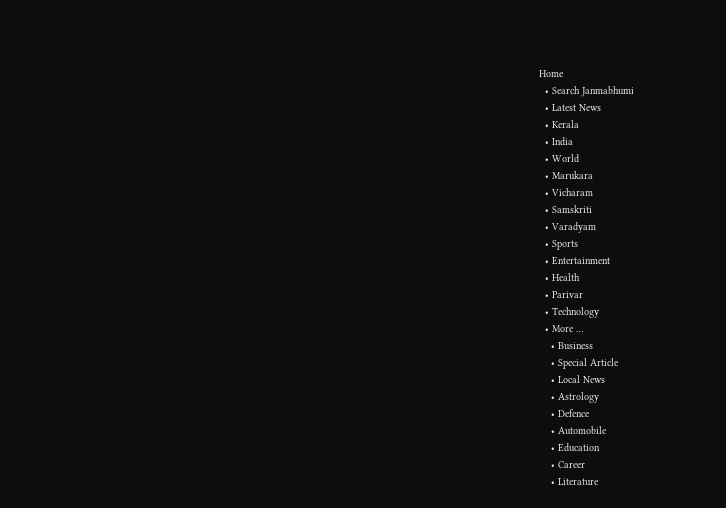Home
  • Search Janmabhumi
  • Latest News
  • Kerala
  • India
  • World
  • Marukara
  • Vicharam
  • Samskriti
  • Varadyam
  • Sports
  • Entertainment
  • Health
  • Parivar
  • Technology
  • More …
    • Business
    • Special Article
    • Local News
    • Astrology
    • Defence
    • Automobile
    • Education
    • Career
    • Literature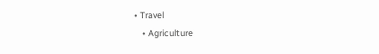• Travel
    • Agriculture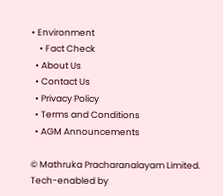• Environment
    • Fact Check
  • About Us
  • Contact Us
  • Privacy Policy
  • Terms and Conditions
  • AGM Announcements

© Mathruka Pracharanalayam Limited.
Tech-enabled by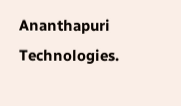Ananthapuri Technologies.